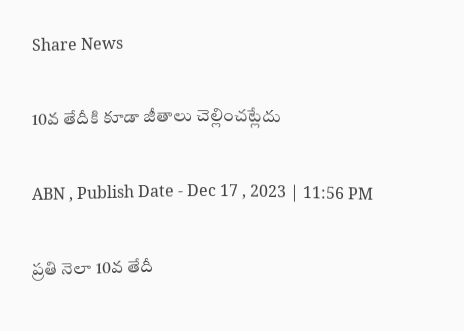Share News

10వ తేదీకి కూడా జీతాలు చెల్లించట్లేదు

ABN , Publish Date - Dec 17 , 2023 | 11:56 PM

ప్రతి నెలా 10వ తేదీ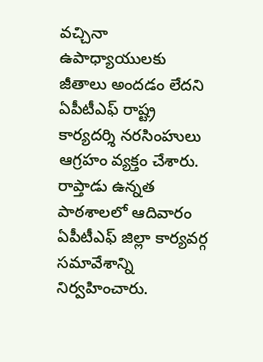వచ్చినా ఉపాధ్యాయులకు జీతాలు అందడం లేదని ఏపీటీఎఫ్‌ రాష్ట్ర కార్యదర్శి నరసింహులు ఆగ్రహం వ్యక్తం చేశారు. రాప్తాడు ఉన్నత పాఠశాలలో ఆదివారం ఏపీటీఎఫ్‌ జిల్లా కార్యవర్గ సమావేశాన్ని నిర్వహించారు.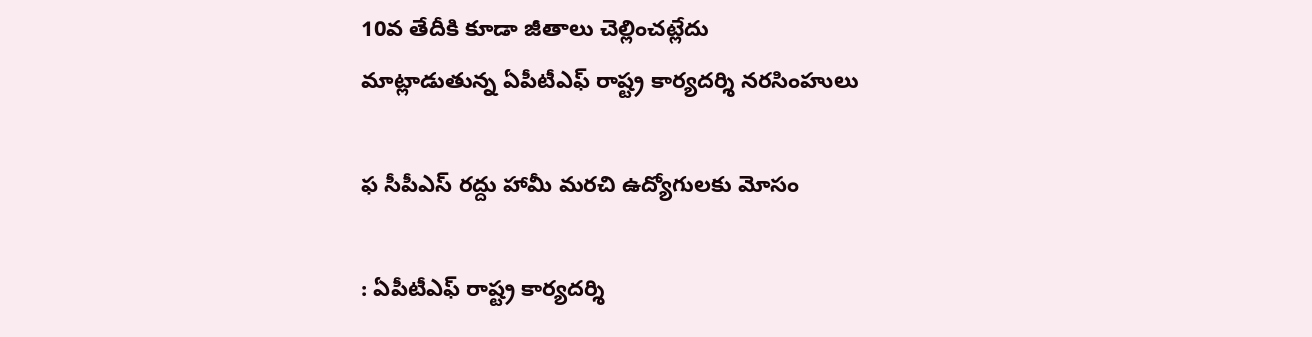10వ తేదీకి కూడా జీతాలు చెల్లించట్లేదు
మాట్లాడుతున్న ఏపీటీఎఫ్‌ రాష్ట్ర కార్యదర్శి నరసింహులు

ఫ సీపీఎస్‌ రద్దు హామీ మరచి ఉద్యోగులకు మోసం

: ఏపీటీఎఫ్‌ రాష్ట్ర కార్యదర్శి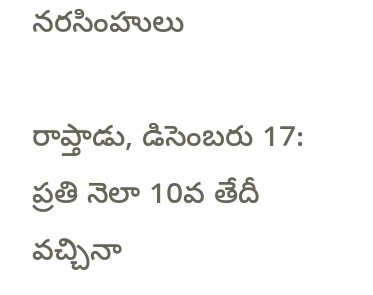నరసింహులు

రాప్తాడు, డిసెంబరు 17: ప్రతి నెలా 10వ తేదీ వచ్చినా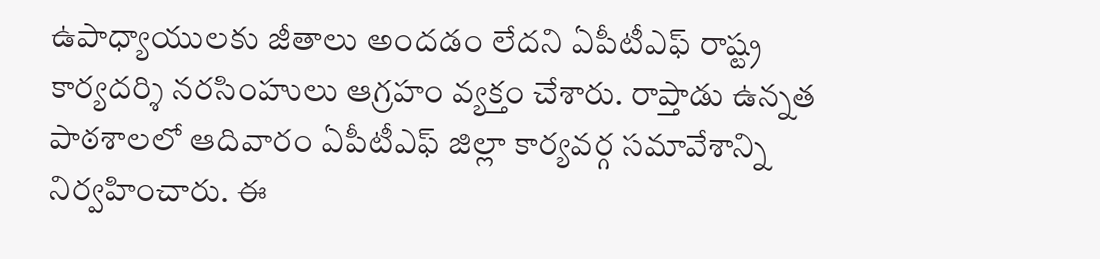ఉపాధ్యాయులకు జీతాలు అందడం లేదని ఏపీటీఎఫ్‌ రాష్ట్ర కార్యదర్శి నరసింహులు ఆగ్రహం వ్యక్తం చేశారు. రాప్తాడు ఉన్నత పాఠశాలలో ఆదివారం ఏపీటీఎఫ్‌ జిల్లా కార్యవర్గ సమావేశాన్ని నిర్వహించారు. ఈ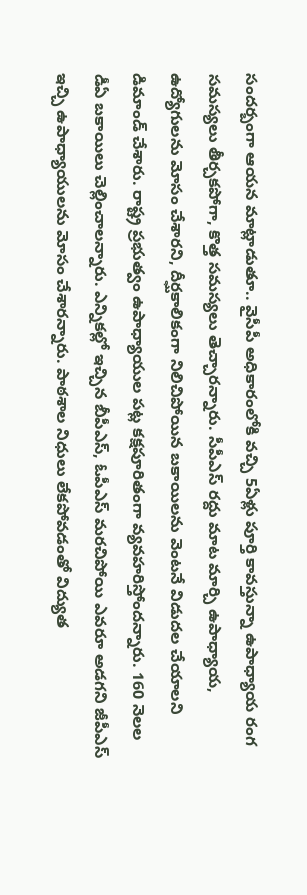సందర్బంగా ఆయన మాట్లాడుతూ.. వైసీపీ అధికారంలోకి వచ్చి 5ఏళ్లు పూర్తి కావస్తున్నా ఉపాధ్యాయ రంగ సమస్యలు తీర్చకపోగా, కొత్త సమస్యలు తెచ్చారన్నారు. సీపీఎస్‌ రద్దు మాట మార్చి ఉపాధ్యాయ, ఉద్యోగులను మోసం చేశారని, దీర్ఘకాలికంగా నిలిచిపోయిన బకాయిలను వెంటనే విడుదల చేయాలని డిమాండ్‌ చేశారు. రాష్ట్ర ప్రభుత్వం ఉపాధ్యాయుల పట్ల కక్షపూరితంగా వ్యవహరిస్తోందన్నారు. 160 నెలల డీఏ బకాయిలు చెల్లించాలన్నారు. ఎన్నికల్లో ఇచ్చిన బీపీఎస్‌, ఓపీఎస్‌ మరచిపోయి ఎవరూ అడగని జీపీఎస్‌ ఇచ్చి ఉపాధ్యాయులను మోసం చేశారన్నారు. పాఠశాల నిధులు లేకపోవడంతో విద్యుత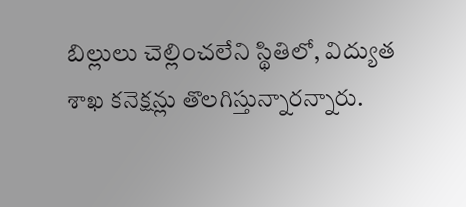బిల్లులు చెల్లించలేని స్థితిలో, విద్యుత శాఖ కనెక్షన్లు తొలగిస్తున్నారన్నారు.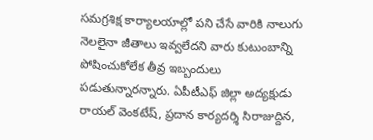సమగ్రశిక్ష కార్యాలయాల్లో పని చేసే వారికి నాలుగు నెలలైనా జీతాలు ఇవ్వలేదని వారు కుటుంబాన్ని పోషించుకోలేక తీవ్ర ఇబ్బందులు పడుతున్నారన్నారు. ఏపీటీఎఫ్‌ జిల్లా అద్యక్షుడు రాయల్‌ వెంకటేష్‌, ప్రదాన కార్యదర్శి సిరాజుద్దిన,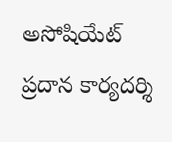అసోషియేట్‌ ప్రదాన కార్యదర్శి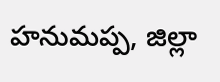హనుమప్ప, జిల్లా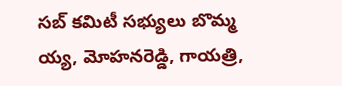సబ్‌ కమిటీ సభ్యులు బొమ్మ య్య, మోహనరెడ్డి, గాయత్రి,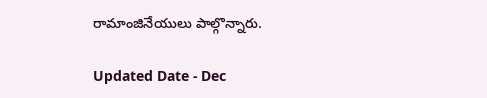రామాంజినేయులు పాల్గొన్నారు.

Updated Date - Dec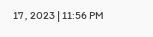17 , 2023 | 11:56 PM